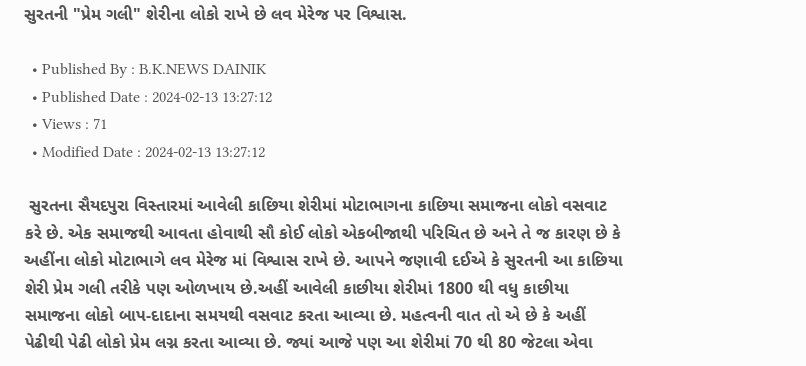સુરતની "પ્રેમ ગલી" શેરીના લોકો રાખે છે લવ મેરેજ પર વિશ્વાસ.

  • Published By : B.K.NEWS DAINIK
  • Published Date : 2024-02-13 13:27:12
  • Views : 71
  • Modified Date : 2024-02-13 13:27:12

 સુરતના સૈયદપુરા વિસ્તારમાં આવેલી કાછિયા શેરીમાં મોટાભાગના કાછિયા સમાજના લોકો વસવાટ કરે છે. એક સમાજથી આવતા હોવાથી સૌ કોઈ લોકો એકબીજાથી પરિચિત છે અને તે જ કારણ છે કે અહીંના લોકો મોટાભાગે લવ મેરેજ માં વિશ્વાસ રાખે છે. આપને જણાવી દઈએ કે સુરતની આ કાછિયા શેરી પ્રેમ ગલી તરીકે પણ ઓળખાય છે.અહીં આવેલી કાછીયા શેરીમાં 1800 થી વધુ કાછીયા સમાજના લોકો બાપ-દાદાના સમયથી વસવાટ કરતા આવ્યા છે. મહત્વની વાત તો એ છે કે અહીં પેઢીથી પેઢી લોકો પ્રેમ લગ્ન કરતા આવ્યા છે. જ્યાં આજે પણ આ શેરીમાં 70 થી 80 જેટલા એવા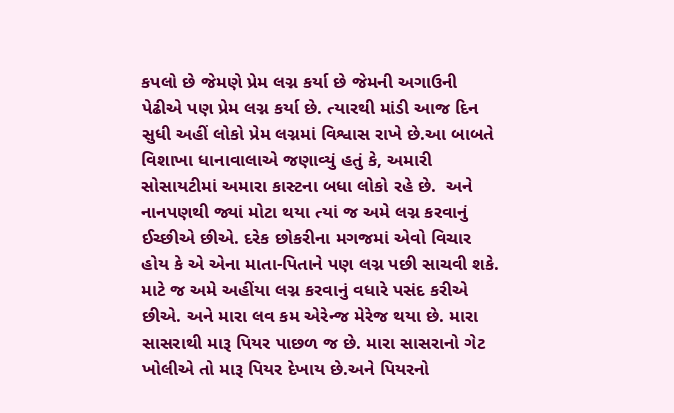કપલો છે જેમણે પ્રેમ લગ્ન કર્યા છે જેમની અગાઉની પેઢીએ પણ પ્રેમ લગ્ન કર્યા છે. ત્યારથી માંડી આજ દિન સુધી અહીં લોકો પ્રેમ લગ્નમાં વિશ્વાસ રાખે છે.આ બાબતે વિશાખા ધાનાવાલાએ જણાવ્યું હતું કે, અમારી સોસાયટીમાં અમારા કાસ્ટના બધા લોકો રહે છે.  અને નાનપણથી જ્યાં મોટા થયા ત્યાં જ અમે લગ્ન કરવાનું ઈચ્છીએ છીએ. દરેક છોકરીના મગજમાં એવો વિચાર હોય કે એ એના માતા-પિતાને પણ લગ્ન પછી સાચવી શકે. માટે જ અમે અહીંયા લગ્ન કરવાનું વધારે પસંદ કરીએ છીએ. અને મારા લવ કમ એરેન્જ મેરેજ થયા છે. મારા સાસરાથી મારૂ પિયર પાછળ જ છે. મારા સાસરાનો ગેટ ખોલીએ તો મારૂ પિયર દેખાય છે.અને પિયરનો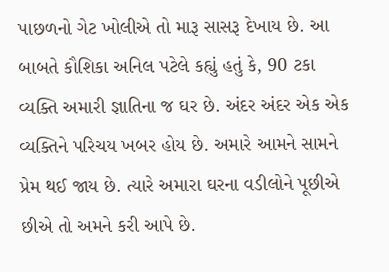પાછળનો ગેટ ખોલીએ તો મારૂ સાસરૂ દેખાય છે. આ બાબતે કૌશિકા અનિલ પટેલે કહ્યું હતું કે, 90 ટકા વ્યક્તિ અમારી જ્ઞાતિના જ ઘર છે. અંદર અંદર એક એક વ્યક્તિને પરિચય ખબર હોય છે. અમારે આમને સામને પ્રેમ થઈ જાય છે. ત્યારે અમારા ઘરના વડીલોને પૂછીએ છીએ તો અમને કરી આપે છે.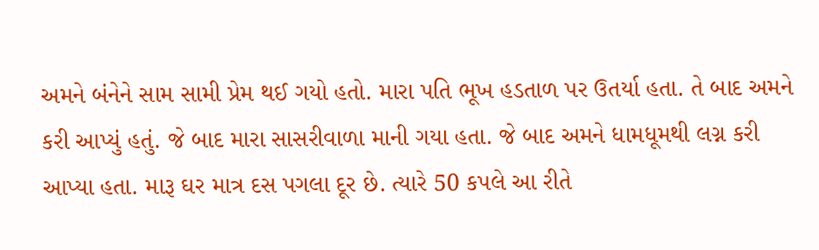અમને બંનેને સામ સામી પ્રેમ થઈ ગયો હતો. મારા પતિ ભૂખ હડતાળ પર ઉતર્યા હતા. તે બાદ અમને કરી આપ્યું હતું. જે બાદ મારા સાસરીવાળા માની ગયા હતા. જે બાદ અમને ધામધૂમથી લગ્ન કરી આપ્યા હતા. મારૂ ઘર માત્ર દસ પગલા દૂર છે. ત્યારે 50 કપલે આ રીતે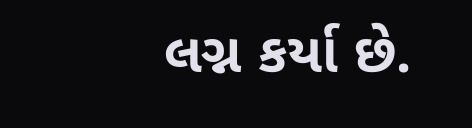લગ્ન કર્યા છે.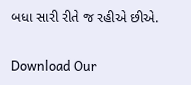બધા સારી રીતે જ રહીએ છીએ.

Download Our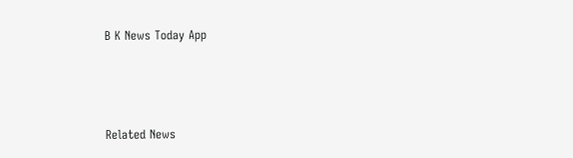B K News Today App



Related News